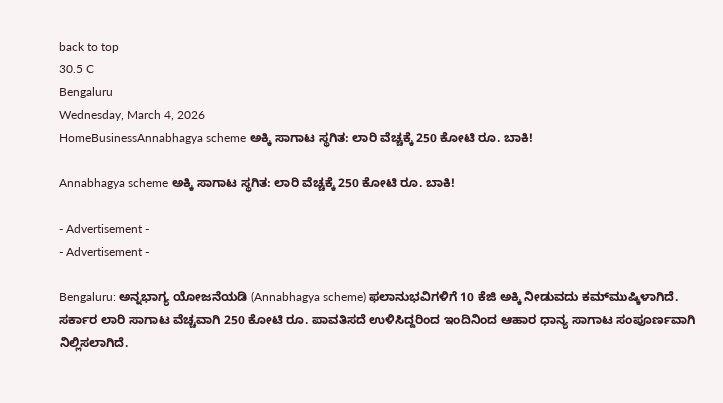back to top
30.5 C
Bengaluru
Wednesday, March 4, 2026
HomeBusinessAnnabhagya scheme ಅಕ್ಕಿ ಸಾಗಾಟ ಸ್ಥಗಿತ: ಲಾರಿ ವೆಚ್ಚಕ್ಕೆ 250 ಕೋಟಿ ರೂ. ಬಾಕಿ!

Annabhagya scheme ಅಕ್ಕಿ ಸಾಗಾಟ ಸ್ಥಗಿತ: ಲಾರಿ ವೆಚ್ಚಕ್ಕೆ 250 ಕೋಟಿ ರೂ. ಬಾಕಿ!

- Advertisement -
- Advertisement -

Bengaluru: ಅನ್ನಭಾಗ್ಯ ಯೋಜನೆಯಡಿ (Annabhagya scheme) ಫಲಾನುಭವಿಗಳಿಗೆ 10 ಕೆಜಿ ಅಕ್ಕಿ ನೀಡುವದು ಕಮ್‌ಮುಷ್ಕಿಳಾಗಿದೆ. ಸರ್ಕಾರ ಲಾರಿ ಸಾಗಾಟ ವೆಚ್ಚವಾಗಿ 250 ಕೋಟಿ ರೂ. ಪಾವತಿಸದೆ ಉಳಿಸಿದ್ದರಿಂದ ಇಂದಿನಿಂದ ಆಹಾರ ಧಾನ್ಯ ಸಾಗಾಟ ಸಂಪೂರ್ಣವಾಗಿ ನಿಲ್ಲಿಸಲಾಗಿದೆ.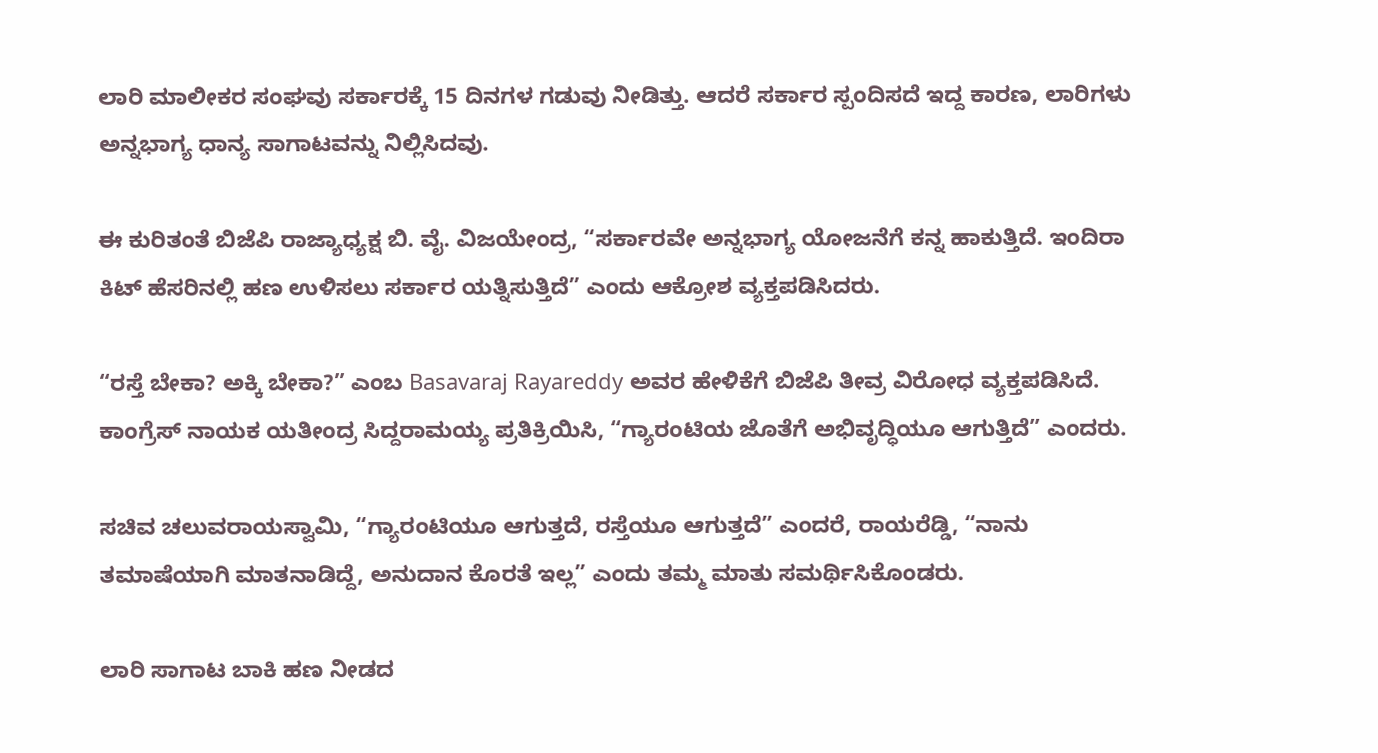ಲಾರಿ ಮಾಲೀಕರ ಸಂಘವು ಸರ್ಕಾರಕ್ಕೆ 15 ದಿನಗಳ ಗಡುವು ನೀಡಿತ್ತು. ಆದರೆ ಸರ್ಕಾರ ಸ್ಪಂದಿಸದೆ ಇದ್ದ ಕಾರಣ, ಲಾರಿಗಳು ಅನ್ನಭಾಗ್ಯ ಧಾನ್ಯ ಸಾಗಾಟವನ್ನು ನಿಲ್ಲಿಸಿದವು.

ಈ ಕುರಿತಂತೆ ಬಿಜೆಪಿ ರಾಜ್ಯಾಧ್ಯಕ್ಷ ಬಿ. ವೈ. ವಿಜಯೇಂದ್ರ, “ಸರ್ಕಾರವೇ ಅನ್ನಭಾಗ್ಯ ಯೋಜನೆಗೆ ಕನ್ನ ಹಾಕುತ್ತಿದೆ. ಇಂದಿರಾ ಕಿಟ್ ಹೆಸರಿನಲ್ಲಿ ಹಣ ಉಳಿಸಲು ಸರ್ಕಾರ ಯತ್ನಿಸುತ್ತಿದೆ” ಎಂದು ಆಕ್ರೋಶ ವ್ಯಕ್ತಪಡಿಸಿದರು.

“ರಸ್ತೆ ಬೇಕಾ? ಅಕ್ಕಿ ಬೇಕಾ?” ಎಂಬ Basavaraj Rayareddy ಅವರ ಹೇಳಿಕೆಗೆ ಬಿಜೆಪಿ ತೀವ್ರ ವಿರೋಧ ವ್ಯಕ್ತಪಡಿಸಿದೆ. ಕಾಂಗ್ರೆಸ್ ನಾಯಕ ಯತೀಂದ್ರ ಸಿದ್ದರಾಮಯ್ಯ ಪ್ರತಿಕ್ರಿಯಿಸಿ, “ಗ್ಯಾರಂಟಿಯ ಜೊತೆಗೆ ಅಭಿವೃದ್ಧಿಯೂ ಆಗುತ್ತಿದೆ” ಎಂದರು.

ಸಚಿವ ಚಲುವರಾಯಸ್ವಾಮಿ, “ಗ್ಯಾರಂಟಿಯೂ ಆಗುತ್ತದೆ, ರಸ್ತೆಯೂ ಆಗುತ್ತದೆ” ಎಂದರೆ, ರಾಯರೆಡ್ಡಿ, “ನಾನು ತಮಾಷೆಯಾಗಿ ಮಾತನಾಡಿದ್ದೆ, ಅನುದಾನ ಕೊರತೆ ಇಲ್ಲ” ಎಂದು ತಮ್ಮ ಮಾತು ಸಮರ್ಥಿಸಿಕೊಂಡರು.

ಲಾರಿ ಸಾಗಾಟ ಬಾಕಿ ಹಣ ನೀಡದ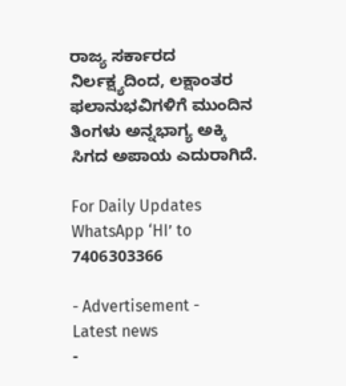ರಾಜ್ಯ ಸರ್ಕಾರದ ನಿರ್ಲಕ್ಷ್ಯದಿಂದ, ಲಕ್ಷಾಂತರ ಫಲಾನುಭವಿಗಳಿಗೆ ಮುಂದಿನ ತಿಂಗಳು ಅನ್ನಭಾಗ್ಯ ಅಕ್ಕಿ ಸಿಗದ ಅಪಾಯ ಎದುರಾಗಿದೆ.

For Daily Updates WhatsApp ‘HI’ to 7406303366

- Advertisement -
Latest news
-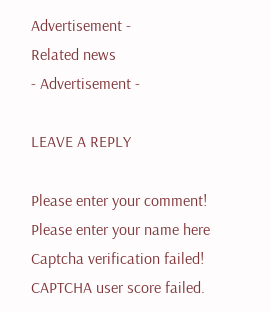Advertisement -
Related news
- Advertisement -

LEAVE A REPLY

Please enter your comment!
Please enter your name here
Captcha verification failed!
CAPTCHA user score failed.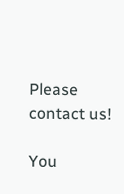Please contact us!

You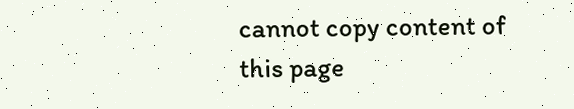cannot copy content of this page